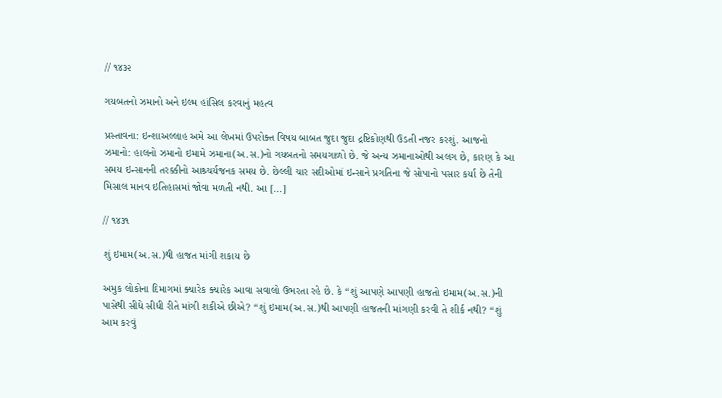// ૧૪૩૨

ગયબતનો ઝમાનો અને ઇલ્મ હાંસિલ કરવાનું મહત્વ

પ્રસ્તાવના: ઇન્શાઅલ્લાહ અમે આ લેખમાં ઉપરોક્ત વિષય બાબત જુદા જુદા દ્રષ્ટિકોણથી ઉડતી નજર કરશું. આજનો ઝમાનો: હાલનો ઝમાનો ઇમામે ઝમાના(અ.સ.)નો ગયબતનો સમયગાળો છે. જે અન્ય ઝમાનાઓથી અલગ છે, કારણ કે આ સમય ઇન્સાનની તરક્કીનો આશ્ર્ચર્યજનક સમય છે. છેલ્લી ચાર સદીઓમાં ઇન્સાને પ્રગતિના જે સોપાનો પસાર કર્યા છે તેની મિસાલ માનવ ઇતિહાસમાં જોવા મળતી નથી. આ [...]

// ૧૪૩૧

શું ઇમામ(અ.સ.)થી હાજત માંગી શકાય છે

અમુક લોકોના દિમાગમાં ક્યારેક ક્યારેક આવા સવાલો ઉભરતા રહે છે. કે “શું આપણે આપણી હાજતો ઇમામ(અ.સ.)ની પાસેથી સીધે સીધી રીતે માંગી શકીએ છીએ? “શું ઇમામ(અ.સ.)થી આપણી હાજતની માંગણી કરવી તે શીર્ક નથી? “શું આમ કરવું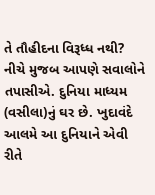તે તૌહીદના વિરૂધ્ધ નથી? નીચે મુજબ આપણે સવાલોને તપાસીએ. દુનિયા માધ્યમ (વસીલા)નું ઘર છે. ખુદાવંદે આલમે આ દુનિયાને એવી રીતે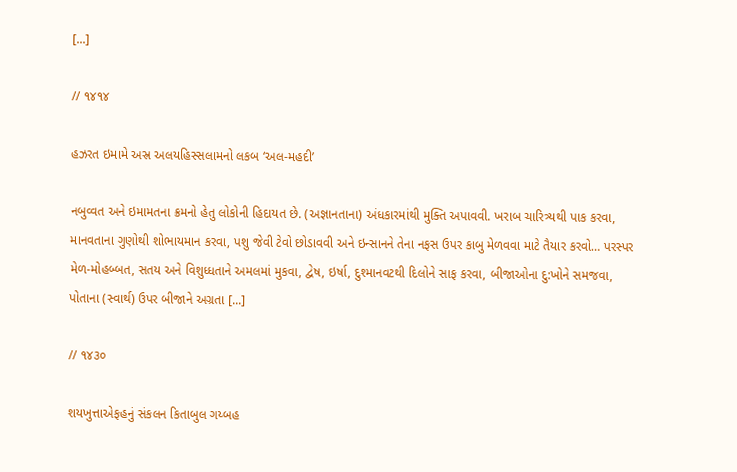[...]

// ૧૪૧૪

હઝરત ઇમામે અસ્ર અલયહિસ્સલામનો લકબ ‘અલ-મહદી’

નબુવ્વત અને ઇમામતના ક્રમનો હેતુ લોકોની હિદાયત છે. (અજ્ઞાનતાના) અંધકારમાંથી મુક્તિ અપાવવી. ખરાબ ચારિત્ર્યથી પાક કરવા, માનવતાના ગુણોથી શોભાયમાન કરવા, પશુ જેવી ટેવો છોડાવવી અને ઇન્સાનને તેના નફસ ઉપર કાબુ મેળવવા માટે તૈયાર કરવો… પરસ્પર મેળ-મોહબ્બત, સતય અને વિશુધ્ધતાને અમલમાં મુકવા, દ્વેષ, ઇર્ષા, દુશ્માનવટથી દિલોને સાફ કરવા, બીજાઓના દુ:ખોને સમજવા, પોતાના (સ્વાર્થ) ઉપર બીજાને અગ્રતા [...]

// ૧૪૩૦

શયખુત્તાએફહનું સંકલન કિતાબુલ ગય્બહ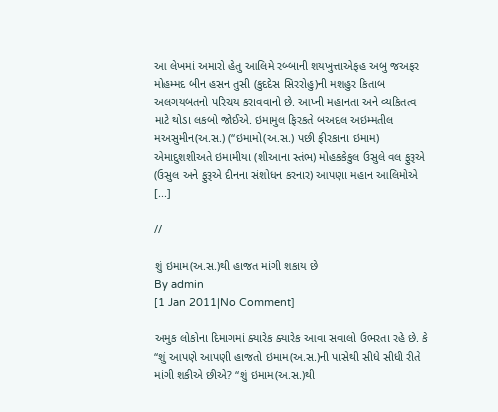આ લેખમાં અમારો હેતુ આલિમે રબ્બાની શયખુત્તાએફહ અબુ જઅફર મોહમ્મદ બીન હસન તુસી (કુદદેસ સિરરોહુ)ની મશહુર કિતાબ અલગયબતનો પરિચય કરાવવાનો છે. આપ્ની મહાનતા અને વ્યકિતત્વ માટે થોડા લકબો જોઈએ. ઇમામુલ ફિરકતે બઅદલ અઇમ્મતીલ મઅસુમીન(અ.સ.) (“ઇમામો(અ.સ.) પછી ફીરકાના ઇમામ) એમાદુશશીઅતે ઇમામીયા (શીઆના સ્તંભ) મોહકકેકુલ ઉસુલે વલ ફુરૂએ (ઉસુલ અને ફુરૂએ દીનના સંશોધન કરનાર) આપણા મહાન આલિમોએ [...]

//

શું ઇમામ(અ.સ.)થી હાજત માંગી શકાય છે
By admin
[1 Jan 2011|No Comment]

અમુક લોકોના દિમાગમાં ક્યારેક ક્યારેક આવા સવાલો ઉભરતા રહે છે. કે “શું આપણે આપણી હાજતો ઇમામ(અ.સ.)ની પાસેથી સીધે સીધી રીતે માંગી શકીએ છીએ? “શું ઇમામ(અ.સ.)થી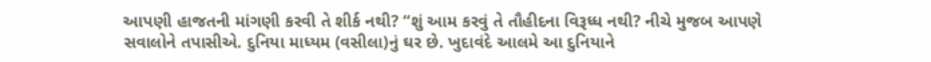આપણી હાજતની માંગણી કરવી તે શીર્ક નથી? “શું આમ કરવું તે તૌહીદના વિરૂધ્ધ નથી? નીચે મુજબ આપણે સવાલોને તપાસીએ. દુનિયા માધ્યમ (વસીલા)નું ઘર છે. ખુદાવંદે આલમે આ દુનિયાને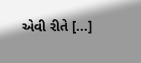એવી રીતે [...]